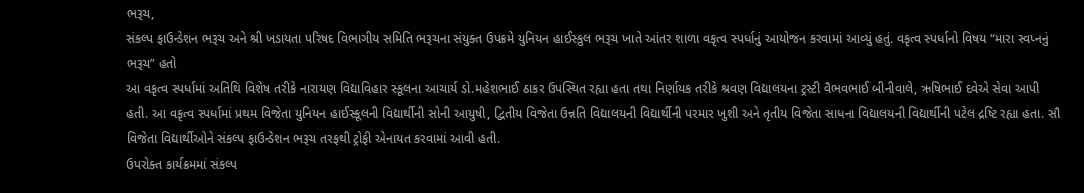ભરૂચ,
સંકલ્પ ફાઉન્ડેશન ભરૂચ અને શ્રી ખડાયતા પરિષદ વિભાગીય સમિતિ ભરૂચના સંયુક્ત ઉપક્રમે યુનિયન હાઈસ્કુલ ભરૂચ ખાતે આંતર શાળા વકૃત્વ સ્પર્ધાનું આયોજન કરવામાં આવ્યું હતું. વકૃત્વ સ્પર્ધાનો વિષય “મારા સ્વપ્નનું ભરૂચ” હતો
આ વકૃત્વ સ્પર્ધામાં અતિથિ વિશેષ તરીકે નારાયણ વિદ્યાવિહાર સ્કૂલના આચાર્ય ડો.મહેશભાઈ ઠાકર ઉપસ્થિત રહ્યા હતા તથા નિર્ણાયક તરીકે શ્રવણ વિદ્યાલયના ટ્રસ્ટી વૈભવભાઈ બીનીવાલે, ઋષિભાઈ દવેએ સેવા આપી હતી. આ વકૃત્વ સ્પર્ધામાં પ્રથમ વિજેતા યુનિયન હાઈસ્કૂલની વિદ્યાર્થીની સોની આયુષી, દ્વિતીય વિજેતા ઉન્નતિ વિદ્યાલયની વિદ્યાર્થીની પરમાર ખુશી અને તૃતીય વિજેતા સાધના વિદ્યાલયની વિદ્યાર્થીની પટેલ દ્રષ્ટિ રહ્યા હતા. સૌ વિજેતા વિદ્યાર્થીઓને સંકલ્પ ફાઉન્ડેશન ભરૂચ તરફથી ટ્રોફી એનાયત કરવામાં આવી હતી.
ઉપરોક્ત કાર્યક્રમમાં સંકલ્પ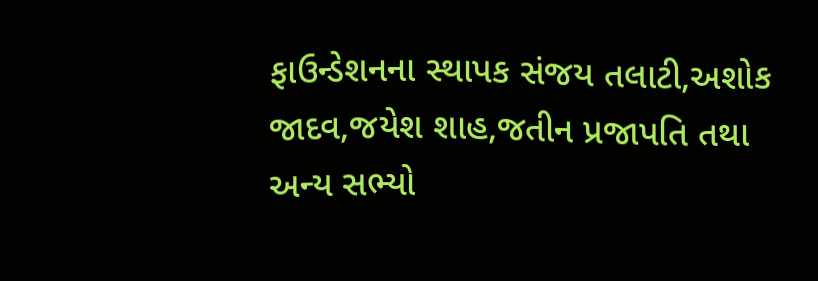ફાઉન્ડેશનના સ્થાપક સંજય તલાટી,અશોક જાદવ,જયેશ શાહ,જતીન પ્રજાપતિ તથા અન્ય સભ્યો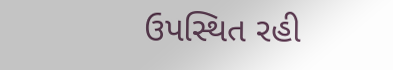ઉપસ્થિત રહી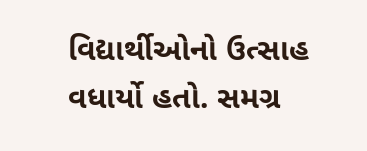વિદ્યાર્થીઓનો ઉત્સાહ વધાર્યો હતો. સમગ્ર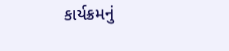કાર્યક્રમનું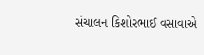સંચાલન કિશોરભાઈ વસાવાએ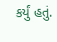કર્યું હતું.